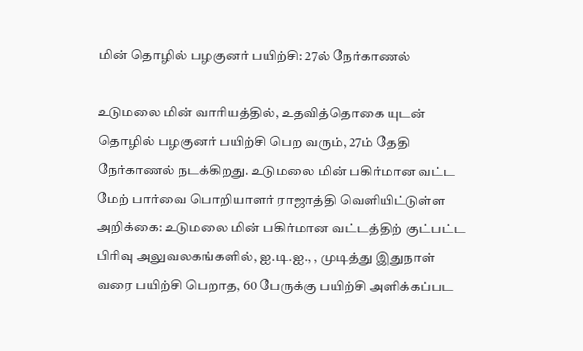மின் தொழில் பழகுனர் பயிற்சி: 27ல் நேர்காணல்

உடுமலை மின் வாரியத்தில், உதவித்தொகை யுடன் தொழில் பழகுனர் பயிற்சி பெற வரும், 27ம் தேதி நேர்காணல் நடக்கிறது. உடுமலை மின் பகிர்மான வட்ட மேற் பார்வை பொறியாளர் ராஜாத்தி வெளியிட்டுள்ள அறிக்கை: உடுமலை மின் பகிர்மான வட்டத்திற் குட்பட்ட பிரிவு அலுவலகங்களில், ஐ.டி.ஐ., , முடித்து இதுநாள் வரை பயிற்சி பெறாத, 60 பேருக்கு பயிற்சி அளிக்கப்பட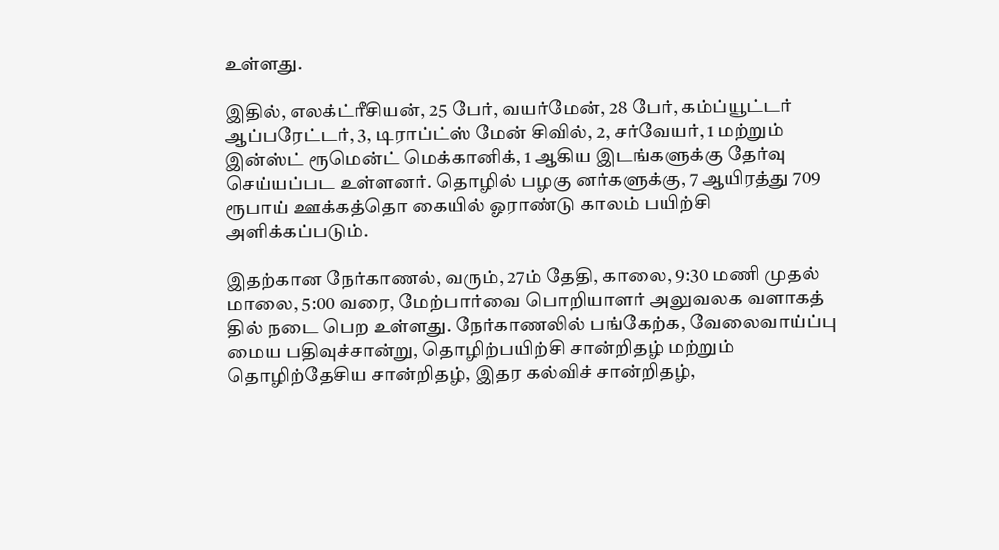உள்ளது.

இதில், எலக்ட்ரீசியன், 25 பேர், வயர்மேன், 28 பேர், கம்ப்யூட்டர் ஆப்பரேட்டர், 3, டிராப்ட்ஸ் மேன் சிவில், 2, சர்வேயர், 1 மற்றும் இன்ஸ்ட் ரூமென்ட் மெக்கானிக், 1 ஆகிய இடங்களுக்கு தேர்வு செய்யப்பட உள்ளனர். தொழில் பழகு னர்களுக்கு, 7 ஆயிரத்து 709 ரூபாய் ஊக்கத்தொ கையில் ஓராண்டு காலம் பயிற்சி அளிக்கப்படும்.

இதற்கான நேர்காணல், வரும், 27ம் தேதி, காலை, 9:30 மணி முதல் மாலை, 5:00 வரை, மேற்பார்வை பொறியாளர் அலுவலக வளாகத் தில் நடை பெற உள்ளது. நேர்காணலில் பங்கேற்க, வேலைவாய்ப்பு மைய பதிவுச்சான்று, தொழிற்பயிற்சி சான்றிதழ் மற்றும் தொழிற்தேசிய சான்றிதழ், இதர கல்விச் சான்றிதழ்,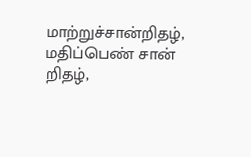மாற்றுச்சான்றிதழ், மதிப்பெண் சான் றிதழ்,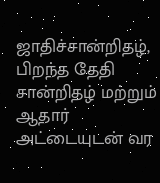ஜாதிச்சான்றிதழ், பிறந்த தேதி சான்றிதழ் மற்றும் ஆதார் அட்டையுடன் வர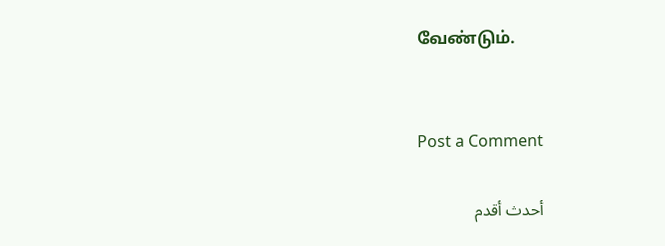வேண்டும்.


Post a Comment

أحدث أقدم